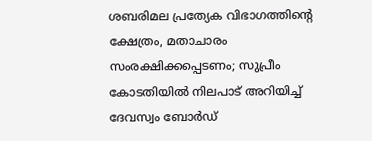ശബരിമല പ്രത്യേക വിഭാഗത്തിന്റെ ക്ഷേത്രം, മതാചാരം സംരക്ഷിക്കപ്പെടണം; സുപ്രീം കോടതിയില്‍ നിലപാട് അറിയിച്ച് ദേവസ്വം ബോര്‍ഡ്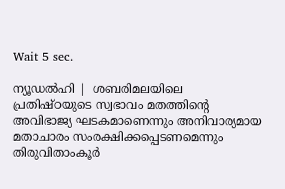Wait 5 sec.

ന്യൂഡല്‍ഹി |  ശബരിമലയിലെ പ്രതിഷ്ഠയുടെ സ്വഭാവം മതത്തിന്റെ അവിഭാജ്യ ഘടകമാണെന്നും അനിവാര്യമായ മതാചാരം സംരക്ഷിക്കപ്പെടണമെന്നും തിരുവിതാംകൂര്‍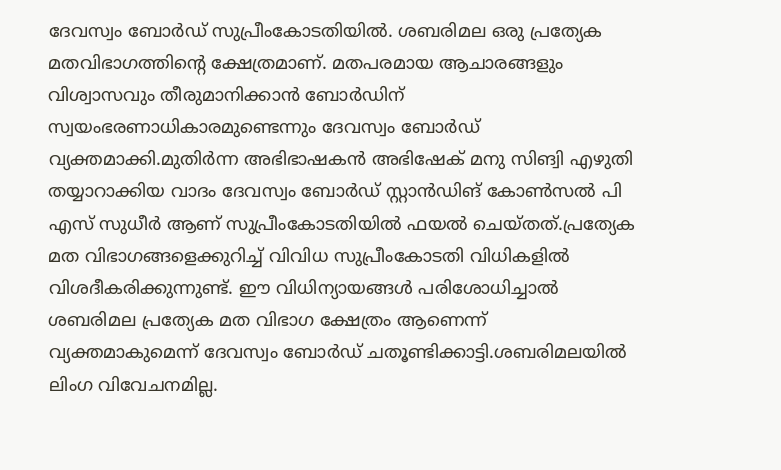ദേവസ്വം ബോര്‍ഡ് സുപ്രീംകോടതിയില്‍. ശബരിമല ഒരു പ്രത്യേക മതവിഭാഗത്തിന്റെ ക്ഷേത്രമാണ്. മതപരമായ ആചാരങ്ങളും വിശ്വാസവും തീരുമാനിക്കാന്‍ ബോര്‍ഡിന് സ്വയംഭരണാധികാരമുണ്ടെന്നും ദേവസ്വം ബോര്‍ഡ് വ്യക്തമാക്കി.മുതിര്‍ന്ന അഭിഭാഷകന്‍ അഭിഷേക് മനു സിങ്വി എഴുതി തയ്യാറാക്കിയ വാദം ദേവസ്വം ബോര്‍ഡ് സ്റ്റാന്‍ഡിങ് കോണ്‍സല്‍ പി എസ് സുധീര്‍ ആണ് സുപ്രീംകോടതിയില്‍ ഫയല്‍ ചെയ്തത്.പ്രത്യേക മത വിഭാഗങ്ങളെക്കുറിച്ച് വിവിധ സുപ്രീംകോടതി വിധികളില്‍ വിശദീകരിക്കുന്നുണ്ട്. ഈ വിധിന്യായങ്ങള്‍ പരിശോധിച്ചാല്‍ ശബരിമല പ്രത്യേക മത വിഭാഗ ക്ഷേത്രം ആണെന്ന് വ്യക്തമാകുമെന്ന് ദേവസ്വം ബോര്‍ഡ് ചതൂണ്ടിക്കാട്ടി.ശബരിമലയില്‍ ലിംഗ വിവേചനമില്ല.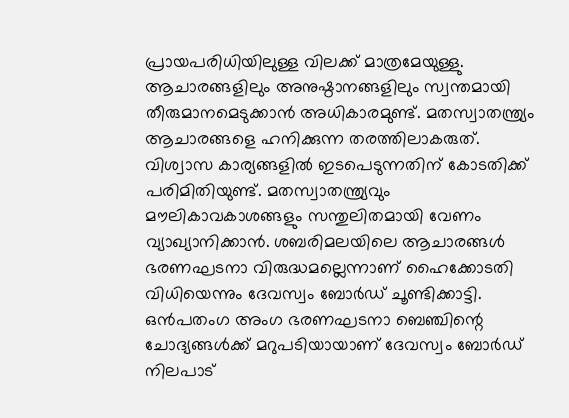പ്രായപരിധിയിലുള്ള വിലക്ക് മാത്രമേയുള്ളു. ആചാരങ്ങളിലും അനുഷ്ഠാനങ്ങളിലും സ്വന്തമായി തീരുമാനമെടുക്കാന്‍ അധികാരമുണ്ട്. മതസ്വാതന്ത്ര്യം ആചാരങ്ങളെ ഹനിക്കുന്ന തരത്തിലാകരുത്. വിശ്വാസ കാര്യങ്ങളില്‍ ഇടപെടുന്നതിന് കോടതിക്ക് പരിമിതിയുണ്ട്. മതസ്വാതന്ത്ര്യവും മൗലികാവകാശങ്ങളും സന്തുലിതമായി വേണം വ്യാഖ്യാനിക്കാന്‍. ശബരിമലയിലെ ആചാരങ്ങള്‍ ഭരണഘടനാ വിരുദ്ധമല്ലെന്നാണ് ഹൈക്കോടതി വിധിയെന്നും ദേവസ്വം ബോര്‍ഡ് ചൂണ്ടിക്കാട്ടി. ഒന്‍പതംഗ അംഗ ഭരണഘടനാ ബെഞ്ചിന്റെ ചോദ്യങ്ങള്‍ക്ക് മറുപടിയായാണ് ദേവസ്വം ബോര്‍ഡ് നിലപാട്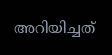അറിയിച്ചത്